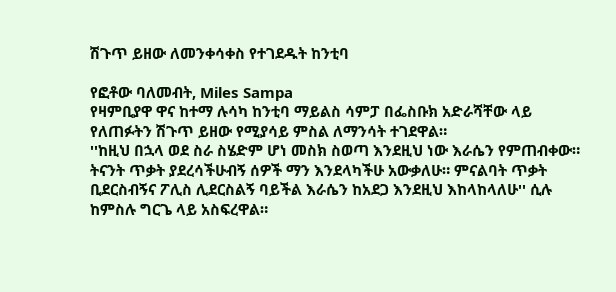ሽጉጥ ይዘው ለመንቀሳቀስ የተገደዱት ከንቲባ

የፎቶው ባለመብት, Miles Sampa
የዛምቢያዋ ዋና ከተማ ሉሳካ ከንቲባ ማይልስ ሳምፓ በፌስቡክ አድራሻቸው ላይ የለጠፉትን ሽጉጥ ይዘው የሚያሳይ ምስል ለማንሳት ተገደዋል።
''ከዚህ በኋላ ወደ ስራ ስሄድም ሆነ መስክ ስወጣ እንደዚህ ነው እራሴን የምጠብቀው። ትናንት ጥቃት ያደረሳችሁብኝ ሰዎች ማን እንደላካችሁ አውቃለሁ። ምናልባት ጥቃት ቢደርስብኝና ፖሊስ ሊደርስልኝ ባይችል እራሴን ከአደጋ እንደዚህ እከላከላለሁ'' ሲሉ ከምስሉ ግርጌ ላይ አስፍረዋል።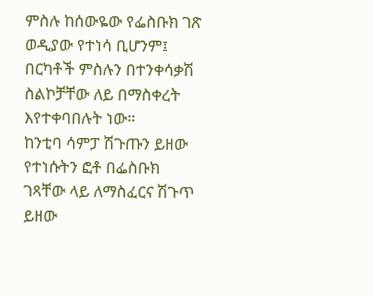ምስሉ ከሰውዬው የፌስቡክ ገጽ ወዲያው የተነሳ ቢሆንም፤ በርካቶች ምስሉን በተንቀሳቃሽ ስልኮቻቸው ለይ በማስቀረት እየተቀባበሉት ነው።
ከንቲባ ሳምፓ ሽጉጡን ይዘው የተነሱትን ፎቶ በፌስቡክ ገጻቸው ላይ ለማስፈርና ሽጉጥ ይዘው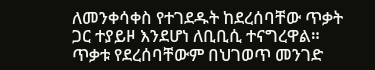ለመንቀሳቀስ የተገደዱት ከደረሰባቸው ጥቃት ጋር ተያይዞ እንደሆነ ለቢቢሲ ተናግረዋል። ጥቃቱ የደረሰባቸውም በህገወጥ መንገድ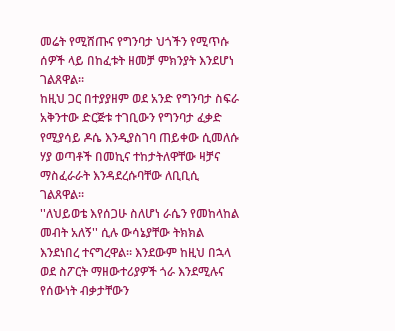መሬት የሚሸጡና የግንባታ ህጎችን የሚጥሱ ሰዎች ላይ በከፈቱት ዘመቻ ምክንያት እንደሆነ ገልጸዋል።
ከዚህ ጋር በተያያዘም ወደ አንድ የግንባታ ስፍራ አቅንተው ድርጅቱ ተገቢውን የግንባታ ፈቃድ የሚያሳይ ዶሴ እንዲያስገባ ጠይቀው ሲመለሱ ሃያ ወጣቶች በመኪና ተከታትለዋቸው ዛቻና ማስፈራራት እንዳደረሱባቸው ለቢቢሲ ገልጸዋል።
''ለህይወቴ እየሰጋሁ ስለሆነ ራሴን የመከላከል መብት አለኝ'' ሲሉ ውሳኔያቸው ትክክል እንደነበረ ተናግረዋል። እንደውም ከዚህ በኋላ ወደ ስፖርት ማዘውተሪያዎች ጎራ እንደሚሉና የሰውነት ብቃታቸውን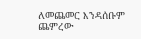ለመጨመር እንዳሰቡም ጨምረው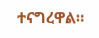ተናግረዋል።